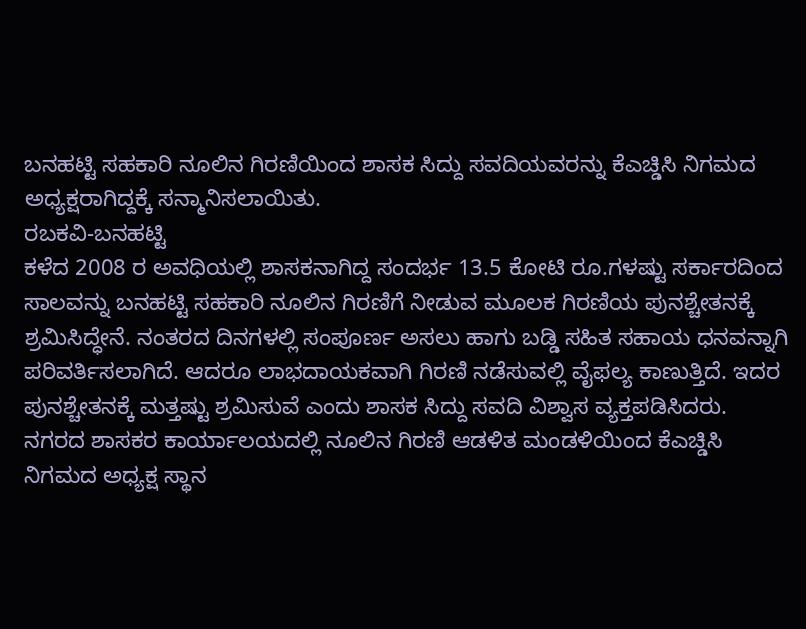ಬನಹಟ್ಟಿ ಸಹಕಾರಿ ನೂಲಿನ ಗಿರಣಿಯಿಂದ ಶಾಸಕ ಸಿದ್ದು ಸವದಿಯವರನ್ನು ಕೆಎಚ್ಡಿಸಿ ನಿಗಮದ ಅಧ್ಯಕ್ಷರಾಗಿದ್ದಕ್ಕೆ ಸನ್ಮಾನಿಸಲಾಯಿತು.
ರಬಕವಿ-ಬನಹಟ್ಟಿ
ಕಳೆದ 2008 ರ ಅವಧಿಯಲ್ಲಿ ಶಾಸಕನಾಗಿದ್ದ ಸಂದರ್ಭ 13.5 ಕೋಟಿ ರೂ.ಗಳಷ್ಟು ಸರ್ಕಾರದಿಂದ ಸಾಲವನ್ನು ಬನಹಟ್ಟಿ ಸಹಕಾರಿ ನೂಲಿನ ಗಿರಣಿಗೆ ನೀಡುವ ಮೂಲಕ ಗಿರಣಿಯ ಪುನಶ್ಚೇತನಕ್ಕೆ ಶ್ರಮಿಸಿದ್ಧೇನೆ. ನಂತರದ ದಿನಗಳಲ್ಲಿ ಸಂಪೂರ್ಣ ಅಸಲು ಹಾಗು ಬಡ್ಡಿ ಸಹಿತ ಸಹಾಯ ಧನವನ್ನಾಗಿ ಪರಿವರ್ತಿಸಲಾಗಿದೆ. ಆದರೂ ಲಾಭದಾಯಕವಾಗಿ ಗಿರಣಿ ನಡೆಸುವಲ್ಲಿ ವೈಫಲ್ಯ ಕಾಣುತ್ತಿದೆ. ಇದರ ಪುನಶ್ಚೇತನಕ್ಕೆ ಮತ್ತಷ್ಟು ಶ್ರಮಿಸುವೆ ಎಂದು ಶಾಸಕ ಸಿದ್ದು ಸವದಿ ವಿಶ್ವಾಸ ವ್ಯಕ್ತಪಡಿಸಿದರು.
ನಗರದ ಶಾಸಕರ ಕಾರ್ಯಾಲಯದಲ್ಲಿ ನೂಲಿನ ಗಿರಣಿ ಆಡಳಿತ ಮಂಡಳಿಯಿಂದ ಕೆಎಚ್ಡಿಸಿ ನಿಗಮದ ಅಧ್ಯಕ್ಷ ಸ್ಥಾನ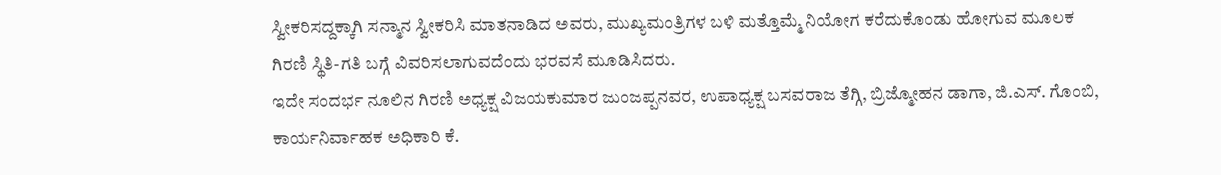ಸ್ವೀಕರಿಸದ್ದಕ್ಕಾಗಿ ಸನ್ಮಾನ ಸ್ವೀಕರಿಸಿ ಮಾತನಾಡಿದ ಅವರು, ಮುಖ್ಯಮಂತ್ರಿಗಳ ಬಳಿ ಮತ್ತೊಮ್ಮೆ ನಿಯೋಗ ಕರೆದುಕೊಂಡು ಹೋಗುವ ಮೂಲಕ ಗಿರಣಿ ಸ್ಥಿತಿ-ಗತಿ ಬಗ್ಗೆ ವಿವರಿಸಲಾಗುವದೆಂದು ಭರವಸೆ ಮೂಡಿಸಿದರು.
ಇದೇ ಸಂದರ್ಭ ನೂಲಿನ ಗಿರಣಿ ಅಧ್ಯಕ್ಷ ವಿಜಯಕುಮಾರ ಜುಂಜಪ್ಪನವರ, ಉಪಾಧ್ಯಕ್ಷ ಬಸವರಾಜ ತೆಗ್ಗಿ, ಬ್ರಿಜ್ಮೋಹನ ಡಾಗಾ, ಜಿ.ಎಸ್. ಗೊಂಬಿ, ಕಾರ್ಯನಿರ್ವಾಹಕ ಅಧಿಕಾರಿ ಕೆ.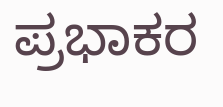ಪ್ರಭಾಕರ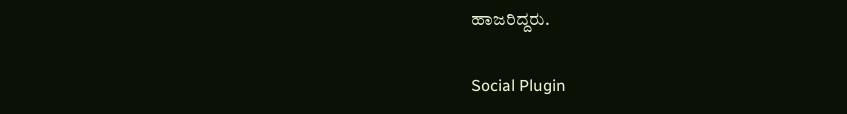ಹಾಜರಿದ್ದರು.

Social Plugin